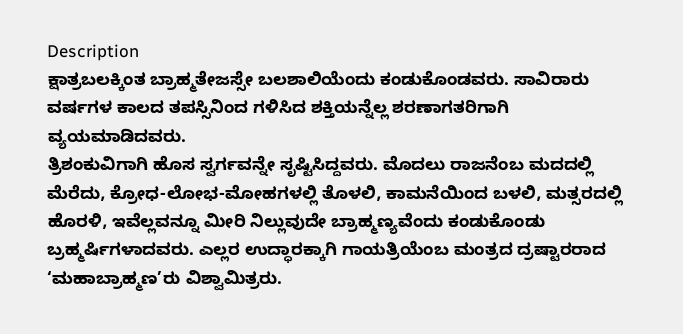Description
ಕ್ಷಾತ್ರಬಲಕ್ಕಿಂತ ಬ್ರಾಹ್ಮತೇಜಸ್ಸೇ ಬಲಶಾಲಿಯೆಂದು ಕಂಡುಕೊಂಡವರು. ಸಾವಿರಾರು ವರ್ಷಗಳ ಕಾಲದ ತಪಸ್ಸಿನಿಂದ ಗಳಿಸಿದ ಶಕ್ತಿಯನ್ನೆಲ್ಲ ಶರಣಾಗತರಿಗಾಗಿ ವ್ಯಯಮಾಡಿದವರು.
ತ್ರಿಶಂಕುವಿಗಾಗಿ ಹೊಸ ಸ್ವರ್ಗವನ್ನೇ ಸೃಷ್ಟಿಸಿದ್ದವರು. ಮೊದಲು ರಾಜನೆಂಬ ಮದದಲ್ಲಿ ಮೆರೆದು, ಕ್ರೋಧ-ಲೋಭ-ಮೋಹಗಳಲ್ಲಿ ತೊಳಲಿ, ಕಾಮನೆಯಿಂದ ಬಳಲಿ, ಮತ್ಸರದಲ್ಲಿ ಹೊರಳಿ, ಇವೆಲ್ಲವನ್ನೂ ಮೀರಿ ನಿಲ್ಲುವುದೇ ಬ್ರಾಹ್ಮಣ್ಯವೆಂದು ಕಂಡುಕೊಂಡು ಬ್ರಹ್ಮರ್ಷಿಗಳಾದವರು. ಎಲ್ಲರ ಉದ್ಧಾರಕ್ಕಾಗಿ ಗಾಯತ್ರಿಯೆಂಬ ಮಂತ್ರದ ದ್ರಷ್ಟಾರರಾದ ‘ಮಹಾಬ್ರಾಹ್ಮಣ’ರು ವಿಶ್ವಾಮಿತ್ರರು.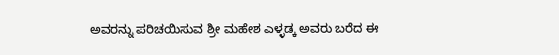ಅವರನ್ನು ಪರಿಚಯಿಸುವ ಶ್ರೀ ಮಹೇಶ ಎಳ್ಳಡ್ಕ ಅವರು ಬರೆದ ಈ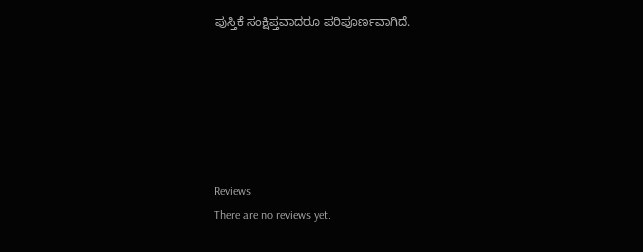ಪುಸ್ತಿಕೆ ಸಂಕ್ಷಿಪ್ತವಾದರೂ ಪರಿಪೂರ್ಣವಾಗಿದೆ.






Reviews
There are no reviews yet.